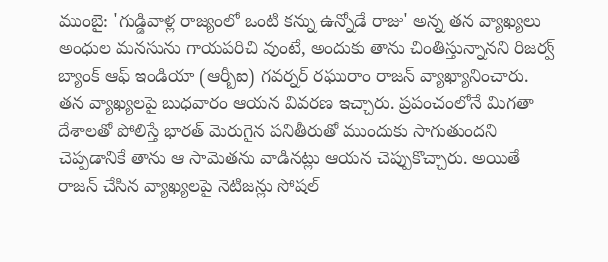ముంబై: 'గుడ్డివాళ్ల రాజ్యంలో ఒంటి కన్ను ఉన్నోడే రాజు' అన్న తన వ్యాఖ్యలు అంధుల మనసును గాయపరిచి వుంటే, అందుకు తాను చింతిస్తున్నానని రిజర్వ్ బ్యాంక్ ఆఫ్ ఇండియా (ఆర్బీఐ) గవర్నర్ రఘురాం రాజన్ వ్యాఖ్యానించారు.
తన వ్యాఖ్యలపై బుధవారం ఆయన వివరణ ఇచ్చారు. ప్రపంచంలోనే మిగతా దేశాలతో పోలిస్తే భారత్ మెరుగైన పనితీరుతో ముందుకు సాగుతుందని చెప్పడానికే తాను ఆ సామెతను వాడినట్లు ఆయన చెప్పుకొచ్చారు. అయితే రాజన్ చేసిన వ్యాఖ్యలపై నెటిజన్లు సోషల్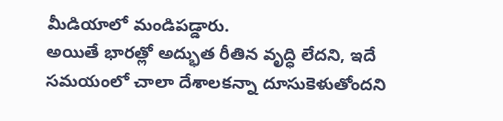మీడియాలో మండిపడ్డారు.
అయితే భారత్లో అద్భుత రీతిన వృద్ధి లేదని, ఇదే సమయంలో చాలా దేశాలకన్నా దూసుకెళుతోందని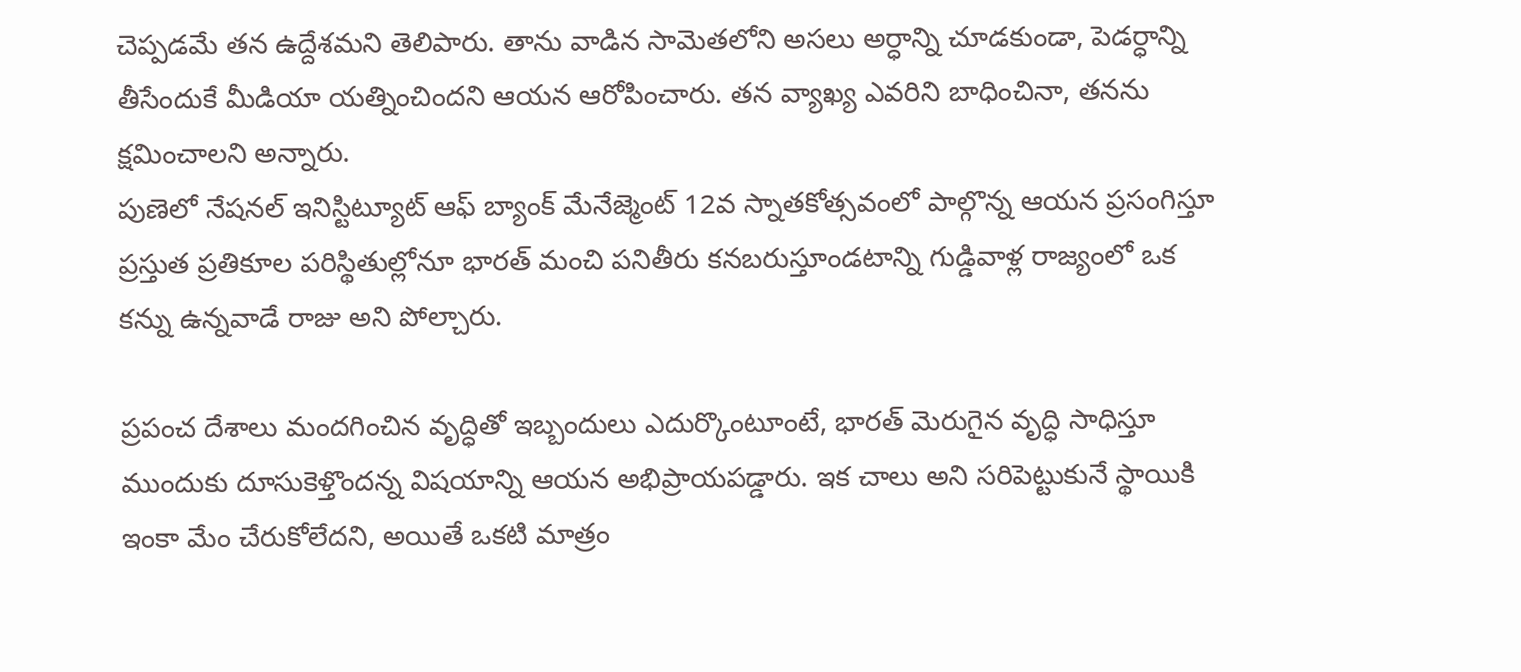చెప్పడమే తన ఉద్దేశమని తెలిపారు. తాను వాడిన సామెతలోని అసలు అర్ధాన్ని చూడకుండా, పెడర్ధాన్ని తీసేందుకే మీడియా యత్నించిందని ఆయన ఆరోపించారు. తన వ్యాఖ్య ఎవరిని బాధించినా, తనను క్షమించాలని అన్నారు.
పుణెలో నేషనల్ ఇనిస్టిట్యూట్ ఆఫ్ బ్యాంక్ మేనేజ్మెంట్ 12వ స్నాతకోత్సవంలో పాల్గొన్న ఆయన ప్రసంగిస్తూ ప్రస్తుత ప్రతికూల పరిస్థితుల్లోనూ భారత్ మంచి పనితీరు కనబరుస్తూండటాన్ని గుడ్డివాళ్ల రాజ్యంలో ఒక కన్ను ఉన్నవాడే రాజు అని పోల్చారు.

ప్రపంచ దేశాలు మందగించిన వృద్ధితో ఇబ్బందులు ఎదుర్కొంటూంటే, భారత్ మెరుగైన వృద్ధి సాధిస్తూ ముందుకు దూసుకెళ్తొందన్న విషయాన్ని ఆయన అభిప్రాయపడ్డారు. ఇక చాలు అని సరిపెట్టుకునే స్థాయికి ఇంకా మేం చేరుకోలేదని, అయితే ఒకటి మాత్రం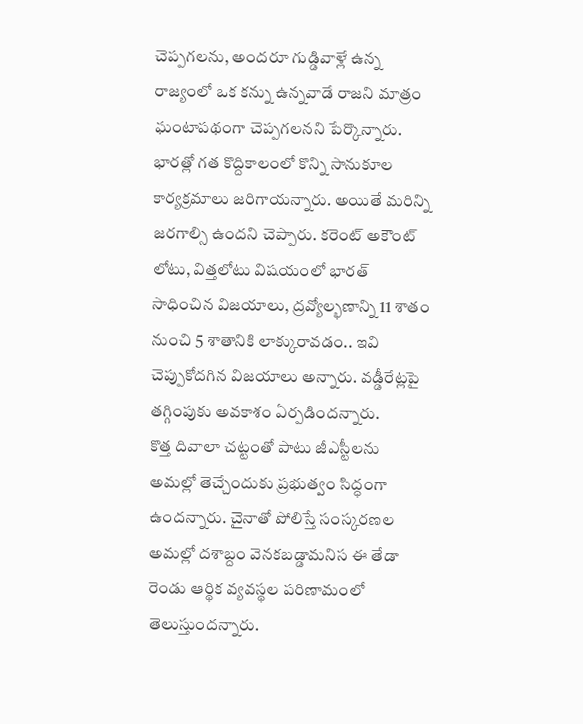చెప్పగలను, అందరూ గుడ్డివాళ్లే ఉన్న రాజ్యంలో ఒక కన్ను ఉన్నవాడే రాజని మాత్రం ఘంటాపథంగా చెప్పగలనని పేర్కొన్నారు.
భారత్లో గత కొద్దికాలంలో కొన్ని సానుకూల కార్యక్రమాలు జరిగాయన్నారు. అయితే మరిన్ని జరగాల్సి ఉందని చెప్పారు. కరెంట్ అకౌంట్ లోటు, విత్తలోటు విషయంలో భారత్ సాధించిన విజయాలు, ద్రవ్యోల్భణాన్ని 11 శాతం నుంచి 5 శాతానికి లాక్కురావడం.. ఇవి చెప్పుకోదగిన విజయాలు అన్నారు. వడ్డీరేట్లపై తగ్గింపుకు అవకాశం ఏర్పడిందన్నారు.
కొత్త దివాలా చట్టంతో పాటు జీఎస్టీలను అమల్లో తెచ్చేందుకు ప్రభుత్వం సిద్ధంగా ఉందన్నారు. చైనాతో పోలిస్తే సంస్కరణల అమల్లో దశాబ్దం వెనకబడ్డామనిస ఈ తేడా రెండు ఆర్థిక వ్యవస్థల పరిణామంలో తెలుస్తుందన్నారు.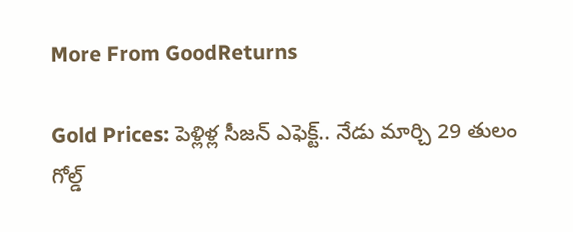More From GoodReturns

Gold Prices: పెళ్లిళ్ల సీజన్ ఎఫెక్ట్.. నేడు మార్చి 29 తులం గోల్డ్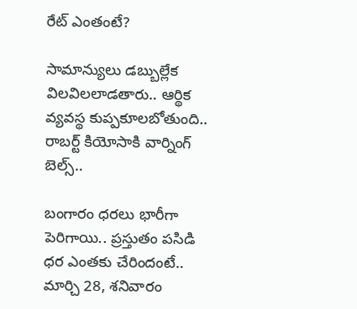రేట్ ఎంతంటే?

సామాన్యులు డబ్బుల్లేక విలవిలలాడతారు.. ఆర్థిక వ్యవస్థ కుప్పకూలబోతుంది.. రాబర్ట్ కియోసాకి వార్నింగ్ బెల్స్..

బంగారం ధరలు భారీగా పెరిగాయి.. ప్రస్తుతం పసిడి ధర ఎంతకు చేరిందంటే.. మార్చి 28, శనివారం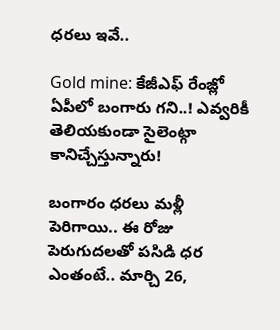ధరలు ఇవే..

Gold mine: కేజీఎఫ్ రేంజ్లో ఏపీలో బంగారు గని..! ఎవ్వరికీ తెలియకుండా సైలెంట్గా కానిచ్చేస్తున్నారు!

బంగారం ధరలు మళ్లీ పెరిగాయి.. ఈ రోజు పెరుగుదలతో పసిడి ధర ఎంతంటే.. మార్చి 26,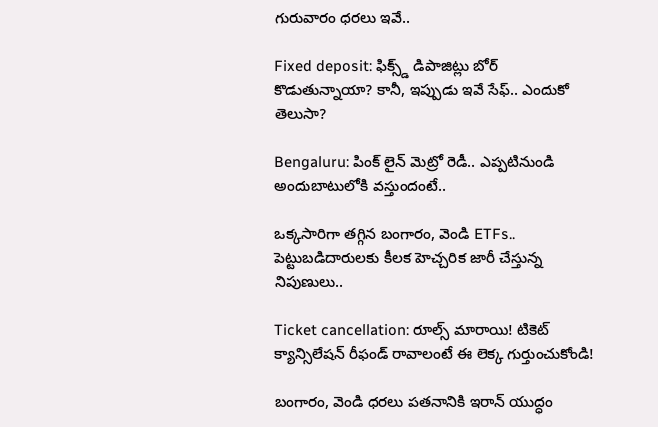గురువారం ధరలు ఇవే..

Fixed deposit: ఫిక్స్డ్ డిపాజిట్లు బోర్ కొడుతున్నాయా? కానీ, ఇప్పుడు ఇవే సేఫ్.. ఎందుకో తెలుసా?

Bengaluru: పింక్ లైన్ మెట్రో రెడీ.. ఎప్పటినుండి అందుబాటులోకి వస్తుందంటే..

ఒక్కసారిగా తగ్గిన బంగారం, వెండి ETFs.. పెట్టుబడిదారులకు కీలక హెచ్చరిక జారీ చేస్తున్న నిపుణులు..

Ticket cancellation: రూల్స్ మారాయి! టికెట్ క్యాన్సిలేషన్ రీఫండ్ రావాలంటే ఈ లెక్క గుర్తుంచుకోండి!

బంగారం, వెండి ధరలు పతనానికి ఇరాన్ యుద్ధం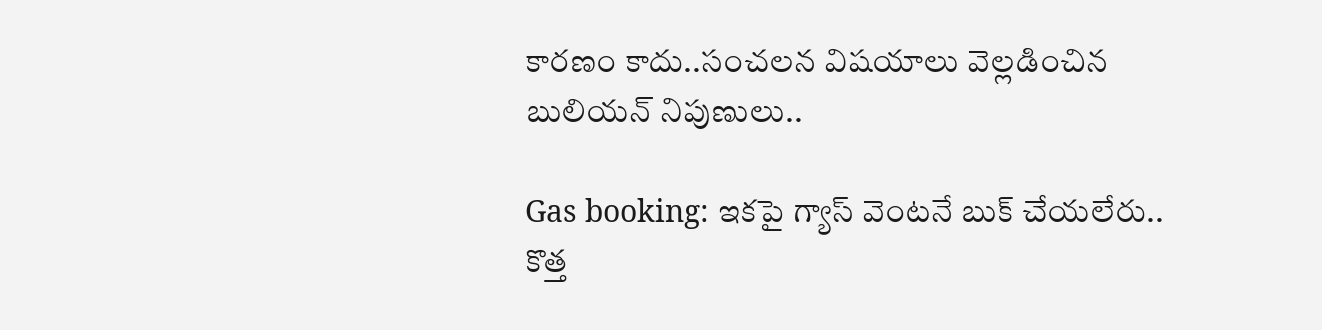కారణం కాదు..సంచలన విషయాలు వెల్లడించిన బులియన్ నిపుణులు..

Gas booking: ఇకపై గ్యాస్ వెంటనే బుక్ చేయలేరు.. కొత్త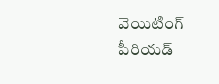వెయిటింగ్ పీరియడ్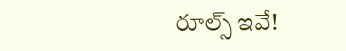రూల్స్ ఇవే!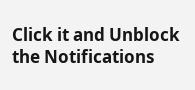Click it and Unblock the Notifications